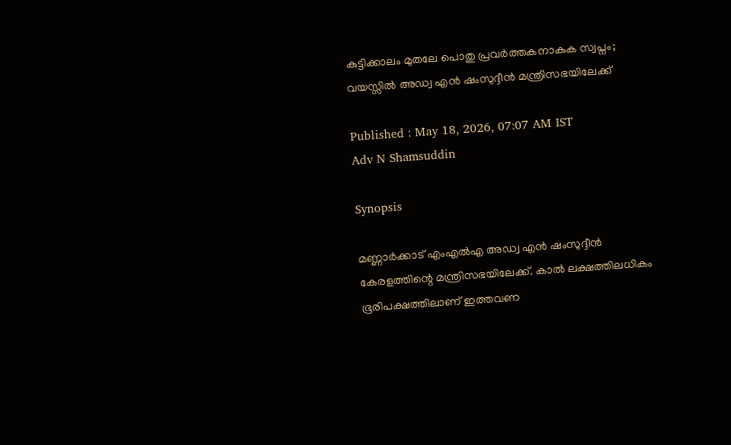കുട്ടിക്കാലം മുതലേ പൊതു പ്രവർത്തകനാകുക സ്വപ്നം; വയസ്സിൽ അഡ്വ എൻ ഷംസുദ്ദീൻ മന്ത്രിസഭയിലേക്ക്

Published : May 18, 2026, 07:07 AM IST
Adv N Shamsuddin

Synopsis

മണ്ണാർക്കാട് എംഎൽഎ അഡ്വ എൻ ഷംസുദ്ദീൻ കേരളത്തിന്റെ മന്ത്രിസഭയിലേക്ക്. കാൽ ലക്ഷത്തിലധികം ഭൂരിപക്ഷത്തിലാണ് ഇത്തവണ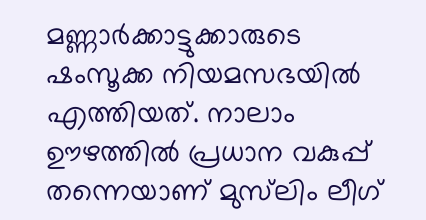മണ്ണാർക്കാട്ടുക്കാരുടെ ഷംസൂക്ക നിയമസഭയിൽ എത്തിയത്. നാലാം ഊഴത്തിൽ പ്രധാന വകുപ്പ് തന്നെയാണ് മുസ്‌ലിം ലീഗ്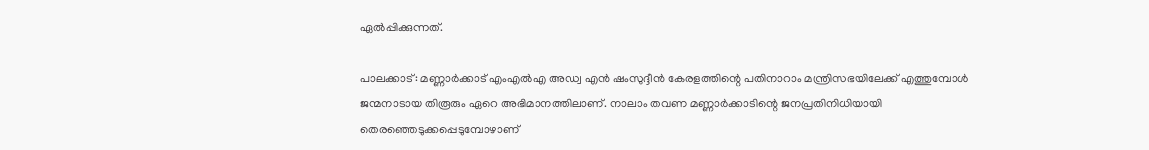ഏൽപ്പിക്കുന്നത്.

പാലക്കാട്: മണ്ണാർക്കാട് എംഎൽഎ അഡ്വ എൻ ഷംസുദ്ദീൻ കേരളത്തിന്റെ പതിനാറാം മന്ത്രിസഭയിലേക്ക് എത്തുമ്പോൾ ജന്മനാടായ തിരൂരും ഏറെ അഭിമാനത്തിലാണ്. നാലാം തവണ മണ്ണാർക്കാടിന്റെ ജനപ്രതിനിധിയായി തെരഞ്ഞെടുക്കപ്പെടുമ്പോഴാണ്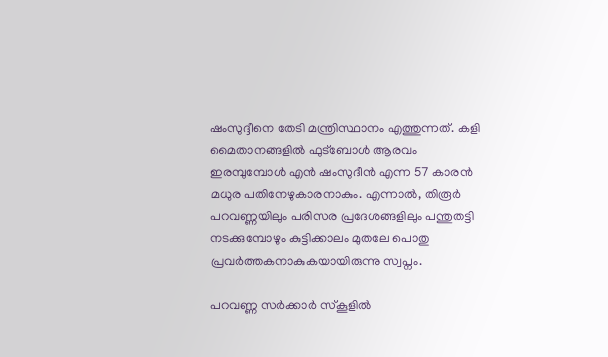ഷംസുദ്ദീനെ തേടി മന്ത്രിസ്ഥാനം എത്തുന്നത്. കളി മൈതാനങ്ങളിൽ ഫുട്ബോൾ ആരവം ഇരമ്പുമ്പോൾ എൻ ഷംസുദീൻ എന്ന 57 കാരൻ മധുര പതിനേഴുകാരനാകും. എന്നാൽ, തിരൂർ പറവണ്ണയിലും പരിസര പ്രദേശങ്ങളിലും പന്തുതട്ടി നടക്കുമ്പോഴും കുട്ടിക്കാലം മുതലേ പൊതു പ്രവർത്തകനാകുകയായിരുന്നു സ്വപ്നം.

പറവണ്ണ സർക്കാർ സ്‌കൂളിൽ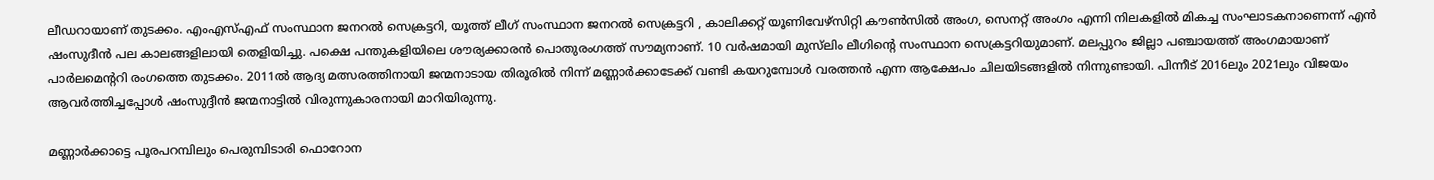ലീഡറായാണ് തുടക്കം. എംഎസ്എഫ് സംസ്ഥാന ജനറൽ സെക്രട്ടറി, യൂത്ത് ലീഗ് സംസ്ഥാന ജനറൽ സെക്രട്ടറി , കാലിക്കറ്റ് യൂണിവേഴ്സിറ്റി കൗൺസിൽ അംഗ, സെനറ്റ് അംഗം എന്നി നിലകളിൽ മികച്ച സംഘാടകനാണെന്ന് എൻ ഷംസുദീൻ പല കാലങ്ങളിലായി തെളിയിച്ചു. പക്ഷെ പന്തുകളിയിലെ ശൗര്യക്കാരൻ പൊതുരംഗത്ത് സൗമ്യനാണ്. 10 വർഷമായി മുസ്‌ലിം ലീഗിൻ്റെ സംസ്ഥാന സെക്രട്ടറിയുമാണ്. മലപ്പുറം ജില്ലാ പഞ്ചായത്ത് അംഗമായാണ് പാർലമെൻ്ററി രംഗത്തെ തുടക്കം. 2011ൽ ആദ്യ മത്സരത്തിനായി ജന്മനാടായ തിരൂരിൽ നിന്ന് മണ്ണാർക്കാടേക്ക് വണ്ടി കയറുമ്പോൾ വരത്തൻ എന്ന ആക്ഷേപം ചിലയിടങ്ങളിൽ നിന്നുണ്ടായി. പിന്നീട് 2016ലും 2021ലും വിജയം ആവർത്തിച്ചപ്പോൾ ഷംസുദ്ദീൻ ജന്മനാട്ടിൽ വിരുന്നുകാരനായി മാറിയിരുന്നു.

മണ്ണാർക്കാട്ടെ പൂരപറമ്പിലും പെരുമ്പിടാരി ഫൊറോന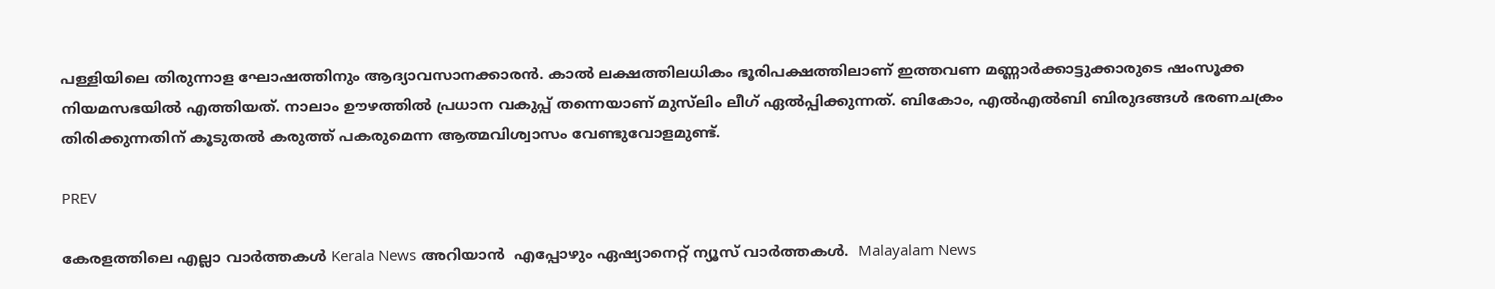പള്ളിയിലെ തിരുന്നാള ഘോഷത്തിനും ആദ്യാവസാനക്കാരൻ. കാൽ ലക്ഷത്തിലധികം ഭൂരിപക്ഷത്തിലാണ് ഇത്തവണ മണ്ണാർക്കാട്ടുക്കാരുടെ ഷംസൂക്ക നിയമസഭയിൽ എത്തിയത്. നാലാം ഊഴത്തിൽ പ്രധാന വകുപ്പ് തന്നെയാണ് മുസ്‌ലിം ലീഗ് ഏൽപ്പിക്കുന്നത്. ബികോം, എൽഎൽബി ബിരുദങ്ങൾ ഭരണചക്രം തിരിക്കുന്നതിന് കൂടുതൽ കരുത്ത് പകരുമെന്ന ആത്മവിശ്വാസം വേണ്ടുവോളമുണ്ട്.

PREV

കേരളത്തിലെ എല്ലാ വാർത്തകൾ Kerala News അറിയാൻ  എപ്പോഴും ഏഷ്യാനെറ്റ് ന്യൂസ് വാർത്തകൾ.  Malayalam News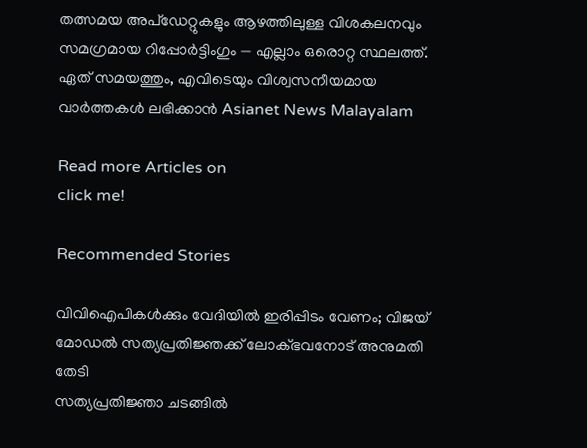തത്സമയ അപ്‌ഡേറ്റുകളും ആഴത്തിലുള്ള വിശകലനവും സമഗ്രമായ റിപ്പോർട്ടിംഗും — എല്ലാം ഒരൊറ്റ സ്ഥലത്ത്. ഏത് സമയത്തും, എവിടെയും വിശ്വസനീയമായ വാർത്തകൾ ലഭിക്കാൻ Asianet News Malayalam

Read more Articles on
click me!

Recommended Stories

വിവിഐപികൾക്കും വേദിയിൽ ഇരിപ്പിടം വേണം; വിജയ് മോഡൽ സത്യപ്രതിജ്ഞക്ക് ലോക്ഭവനോട് അനുമതി തേടി
സത്യപ്രതിജ്ഞാ ചടങ്ങിൽ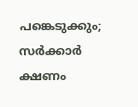പങ്കെടുക്കും; സർക്കാർ ക്ഷണം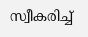സ്വീകരിച്ച്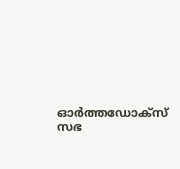ഓർത്തഡോക്സ് സഭ